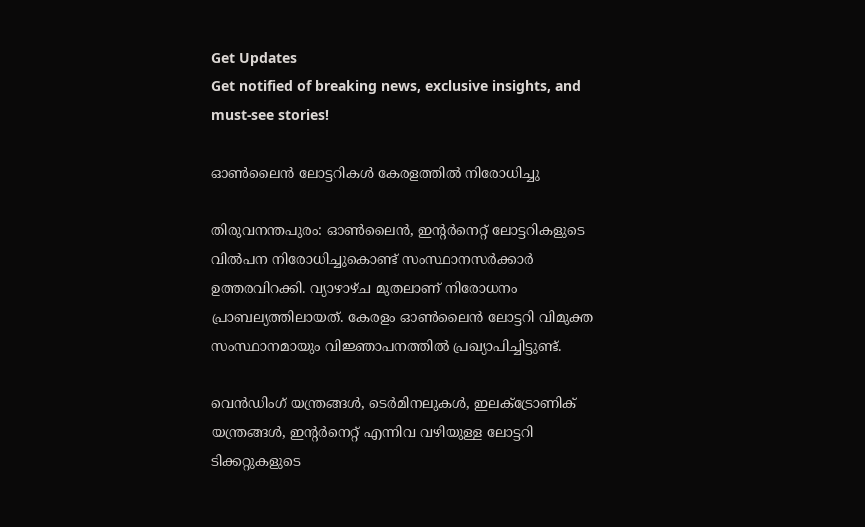Get Updates
Get notified of breaking news, exclusive insights, and must-see stories!

ഓണ്‍ലൈന്‍ ലോട്ടറികള്‍ കേരളത്തില്‍ നിരോധിച്ചു

തിരുവനന്തപുരം: ഓണ്‍ലൈന്‍, ഇന്റര്‍നെറ്റ് ലോട്ടറികളുടെ വില്‍പന നിരോധിച്ചുകൊണ്ട് സംസ്ഥാനസര്‍ക്കാര്‍ ഉത്തരവിറക്കി. വ്യാഴാഴ്ച മുതലാണ് നിരോധനം പ്രാബല്യത്തിലായത്. കേരളം ഓണ്‍ലൈന്‍ ലോട്ടറി വിമുക്ത സംസ്ഥാനമായും വിജ്ഞാപനത്തില്‍ പ്രഖ്യാപിച്ചിട്ടുണ്ട്.

വെന്‍ഡിംഗ് യന്ത്രങ്ങള്‍, ടെര്‍മിനലുകള്‍, ഇലക്ട്രോണിക് യന്ത്രങ്ങള്‍, ഇന്റര്‍നെറ്റ് എന്നിവ വഴിയുള്ള ലോട്ടറി ടിക്കറ്റുകളുടെ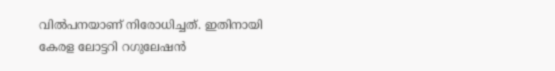വില്‍പനയാണ് നിരോധിച്ചത്. ഇതിനായി കേരള ലോട്ടറി റഗുലേഷന്‍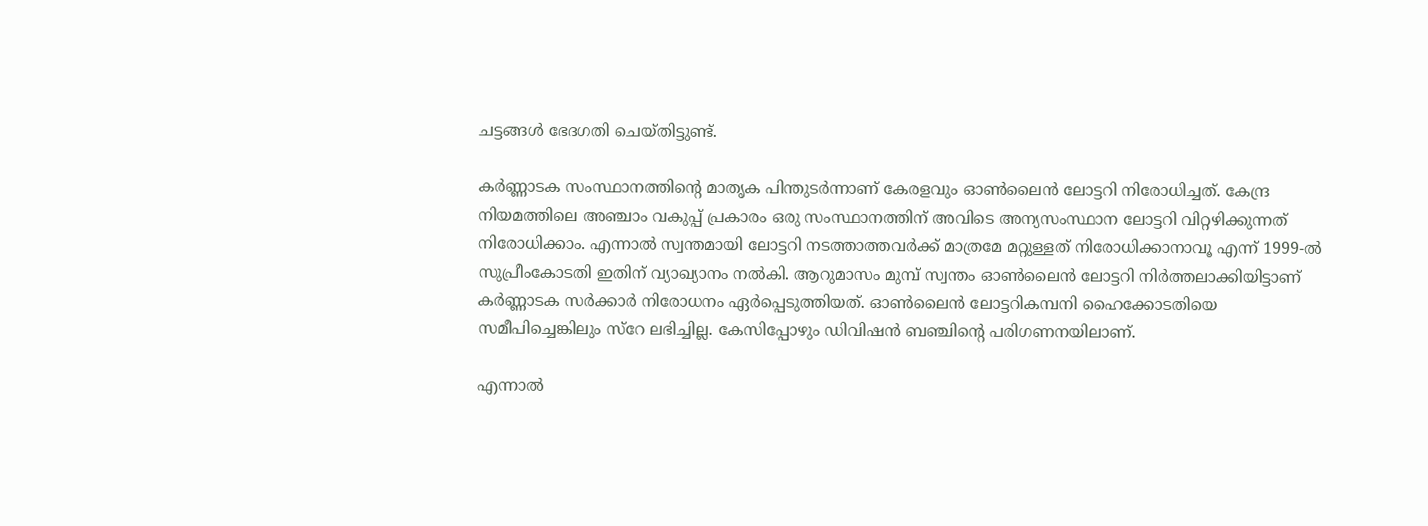ചട്ടങ്ങള്‍ ഭേദഗതി ചെയ്തിട്ടുണ്ട്.

കര്‍ണ്ണാടക സംസ്ഥാനത്തിന്റെ മാതൃക പിന്തുടര്‍ന്നാണ് കേരളവും ഓണ്‍ലൈന്‍ ലോട്ടറി നിരോധിച്ചത്. കേന്ദ്ര നിയമത്തിലെ അഞ്ചാം വകുപ്പ് പ്രകാരം ഒരു സംസ്ഥാനത്തിന് അവിടെ അന്യസംസ്ഥാന ലോട്ടറി വിറ്റഴിക്കുന്നത് നിരോധിക്കാം. എന്നാല്‍ സ്വന്തമായി ലോട്ടറി നടത്താത്തവര്‍ക്ക് മാത്രമേ മറ്റുള്ളത് നിരോധിക്കാനാവൂ എന്ന് 1999-ല്‍ സുപ്രീംകോടതി ഇതിന് വ്യാഖ്യാനം നല്‍കി. ആറുമാസം മുമ്പ് സ്വന്തം ഓണ്‍ലൈന്‍ ലോട്ടറി നിര്‍ത്തലാക്കിയിട്ടാണ് കര്‍ണ്ണാടക സര്‍ക്കാര്‍ നിരോധനം ഏര്‍പ്പെടുത്തിയത്. ഓണ്‍ലൈന്‍ ലോട്ടറികമ്പനി ഹൈക്കോടതിയെ സമീപിച്ചെങ്കിലും സ്റേ ലഭിച്ചില്ല. കേസിപ്പോഴും ഡിവിഷന്‍ ബഞ്ചിന്റെ പരിഗണനയിലാണ്.

എന്നാല്‍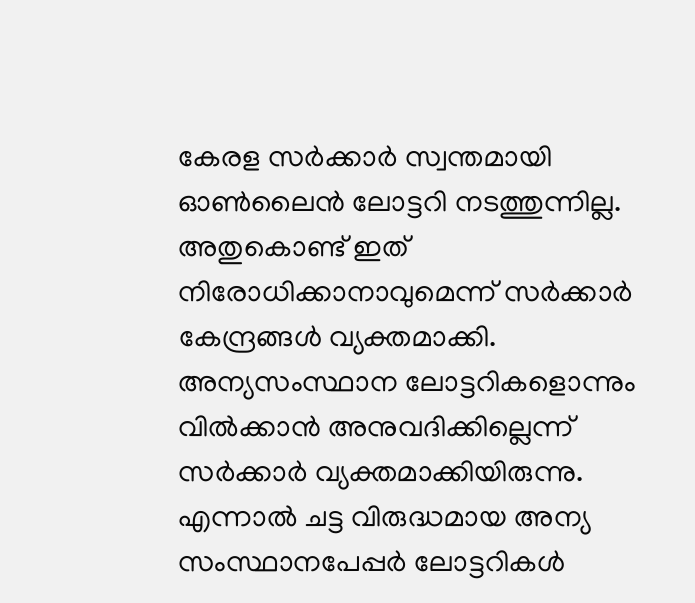കേരള സര്‍ക്കാര്‍ സ്വന്തമായി ഓണ്‍ലൈന്‍ ലോട്ടറി നടത്തുന്നില്ല. അതുകൊണ്ട് ഇത് നിരോധിക്കാനാവുമെന്ന് സര്‍ക്കാര്‍ കേന്ദ്രങ്ങള്‍ വ്യക്തമാക്കി. അന്യസംസ്ഥാന ലോട്ടറികളൊന്നും വില്‍ക്കാന്‍ അനുവദിക്കില്ലെന്ന് സര്‍ക്കാര്‍ വ്യക്തമാക്കിയിരുന്നു. എന്നാല്‍ ചട്ട വിരുദ്ധമായ അന്യ സംസ്ഥാനപേപ്പര്‍ ലോട്ടറികള്‍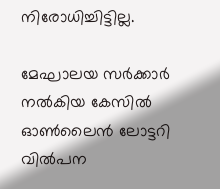നിരോധിച്ചിട്ടില്ല.

മേഘാലയ സര്‍ക്കാര്‍ നല്‍കിയ കേസില്‍ ഓണ്‍ലൈന്‍ ലോട്ടറി വില്‍പന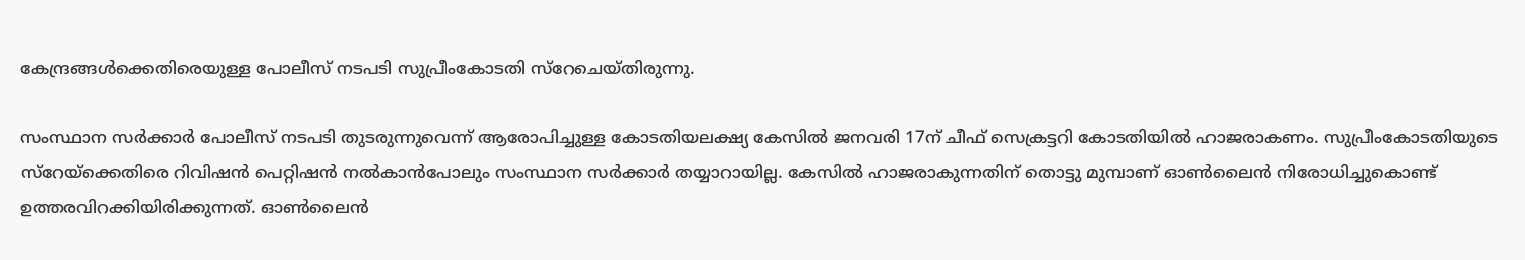കേന്ദ്രങ്ങള്‍ക്കെതിരെയുള്ള പോലീസ് നടപടി സുപ്രീംകോടതി സ്റേചെയ്തിരുന്നു.

സംസ്ഥാന സര്‍ക്കാര്‍ പോലീസ് നടപടി തുടരുന്നുവെന്ന് ആരോപിച്ചുള്ള കോടതിയലക്ഷ്യ കേസില്‍ ജനവരി 17ന് ചീഫ് സെക്രട്ടറി കോടതിയില്‍ ഹാജരാകണം. സുപ്രീംകോടതിയുടെ സ്റേയ്ക്കെതിരെ റിവിഷന്‍ പെറ്റിഷന്‍ നല്‍കാന്‍പോലും സംസ്ഥാന സര്‍ക്കാര്‍ തയ്യാറായില്ല. കേസില്‍ ഹാജരാകുന്നതിന് തൊട്ടു മുമ്പാണ് ഓണ്‍ലൈന്‍ നിരോധിച്ചുകൊണ്ട് ഉത്തരവിറക്കിയിരിക്കുന്നത്. ഓണ്‍ലൈന്‍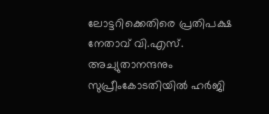ലോട്ടറിക്കെതിരെ പ്രതിപക്ഷ നേതാവ് വി.എസ്. അച്യുതാനന്ദനും സുപ്രീംകോടതിയില്‍ ഹര്‍ജി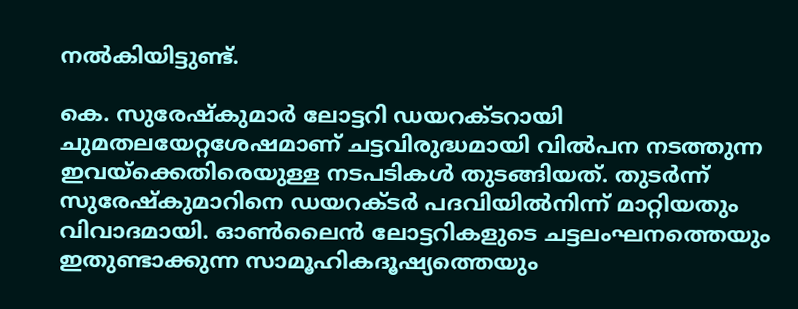നല്‍കിയിട്ടുണ്ട്.

കെ. സുരേഷ്കുമാര്‍ ലോട്ടറി ഡയറക്ടറായി ചുമതലയേറ്റശേഷമാണ് ചട്ടവിരുദ്ധമായി വില്‍പന നടത്തുന്ന ഇവയ്ക്കെതിരെയുള്ള നടപടികള്‍ തുടങ്ങിയത്. തുടര്‍ന്ന് സുരേഷ്കുമാറിനെ ഡയറക്ടര്‍ പദവിയില്‍നിന്ന് മാറ്റിയതും വിവാദമായി. ഓണ്‍ലൈന്‍ ലോട്ടറികളുടെ ചട്ടലംഘനത്തെയും ഇതുണ്ടാക്കുന്ന സാമൂഹികദൂഷ്യത്തെയും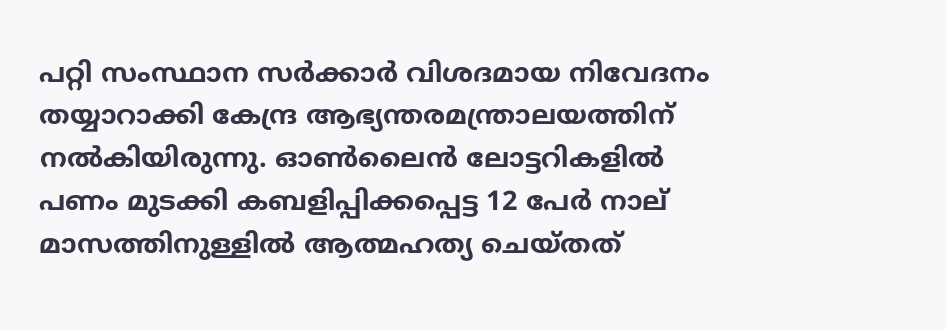പറ്റി സംസ്ഥാന സര്‍ക്കാര്‍ വിശദമായ നിവേദനം തയ്യാറാക്കി കേന്ദ്ര ആഭ്യന്തരമന്ത്രാലയത്തിന് നല്‍കിയിരുന്നു. ഓണ്‍ലൈന്‍ ലോട്ടറികളില്‍ പണം മുടക്കി കബളിപ്പിക്കപ്പെട്ട 12 പേര്‍ നാല് മാസത്തിനുള്ളില്‍ ആത്മഹത്യ ചെയ്തത്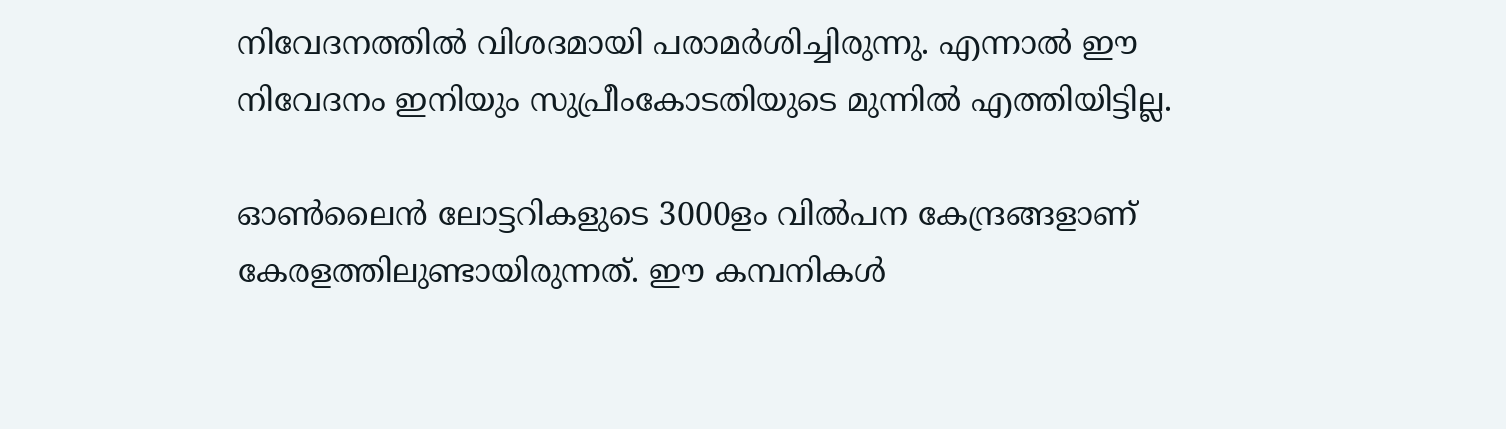നിവേദനത്തില്‍ വിശദമായി പരാമര്‍ശിച്ചിരുന്നു. എന്നാല്‍ ഈ നിവേദനം ഇനിയും സുപ്രീംകോടതിയുടെ മുന്നില്‍ എത്തിയിട്ടില്ല.

ഓണ്‍ലൈന്‍ ലോട്ടറികളുടെ 3000ളം വില്‍പന കേന്ദ്രങ്ങളാണ് കേരളത്തിലുണ്ടായിരുന്നത്. ഈ കമ്പനികള്‍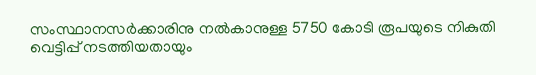സംസ്ഥാനസര്‍ക്കാരിനു നല്‍കാനുള്ള 5750 കോടി രൂപയുടെ നികുതി വെട്ടിപ്പ് നടത്തിയതായും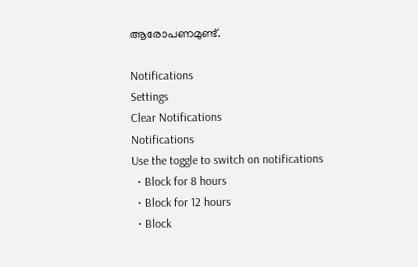ആരോപണമുണ്ട്.

Notifications
Settings
Clear Notifications
Notifications
Use the toggle to switch on notifications
  • Block for 8 hours
  • Block for 12 hours
  • Block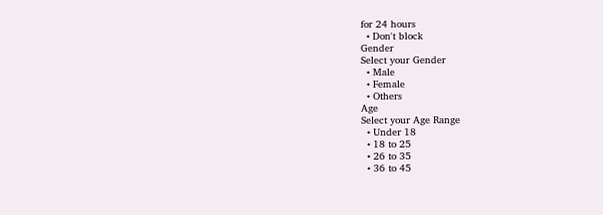for 24 hours
  • Don't block
Gender
Select your Gender
  • Male
  • Female
  • Others
Age
Select your Age Range
  • Under 18
  • 18 to 25
  • 26 to 35
  • 36 to 45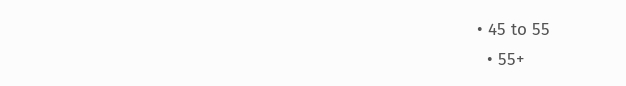• 45 to 55
  • 55+